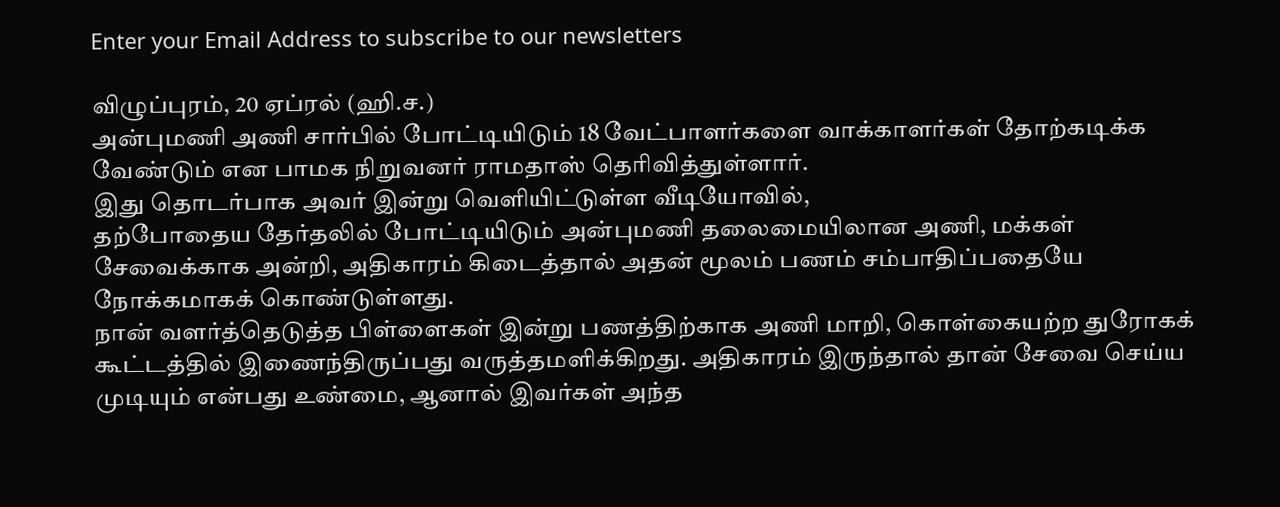Enter your Email Address to subscribe to our newsletters

விழுப்புரம், 20 ஏப்ரல் (ஹி.ச.)
அன்புமணி அணி சார்பில் போட்டியிடும் 18 வேட்பாளர்களை வாக்காளர்கள் தோற்கடிக்க வேண்டும் என பாமக நிறுவனர் ராமதாஸ் தெரிவித்துள்ளார்.
இது தொடர்பாக அவர் இன்று வெளியிட்டுள்ள வீடியோவில்,
தற்போதைய தேர்தலில் போட்டியிடும் அன்புமணி தலைமையிலான அணி, மக்கள் சேவைக்காக அன்றி, அதிகாரம் கிடைத்தால் அதன் மூலம் பணம் சம்பாதிப்பதையே நோக்கமாகக் கொண்டுள்ளது.
நான் வளர்த்தெடுத்த பிள்ளைகள் இன்று பணத்திற்காக அணி மாறி, கொள்கையற்ற துரோகக் கூட்டத்தில் இணைந்திருப்பது வருத்தமளிக்கிறது. அதிகாரம் இருந்தால் தான் சேவை செய்ய முடியும் என்பது உண்மை, ஆனால் இவர்கள் அந்த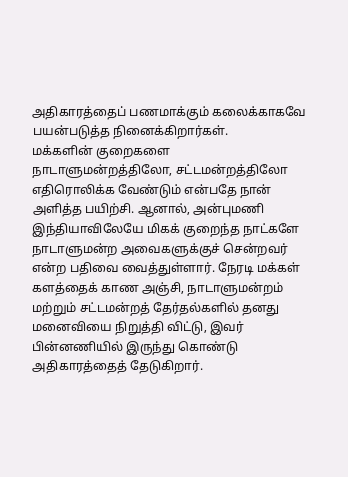அதிகாரத்தைப் பணமாக்கும் கலைக்காகவே பயன்படுத்த நினைக்கிறார்கள்.
மக்களின் குறைகளை நாடாளுமன்றத்திலோ, சட்டமன்றத்திலோ எதிரொலிக்க வேண்டும் என்பதே நான் அளித்த பயிற்சி. ஆனால், அன்புமணி இந்தியாவிலேயே மிகக் குறைந்த நாட்களே நாடாளுமன்ற அவைகளுக்குச் சென்றவர் என்ற பதிவை வைத்துள்ளார். நேரடி மக்கள் களத்தைக் காண அஞ்சி, நாடாளுமன்றம் மற்றும் சட்டமன்றத் தேர்தல்களில் தனது மனைவியை நிறுத்தி விட்டு, இவர் பின்னணியில் இருந்து கொண்டு அதிகாரத்தைத் தேடுகிறார்.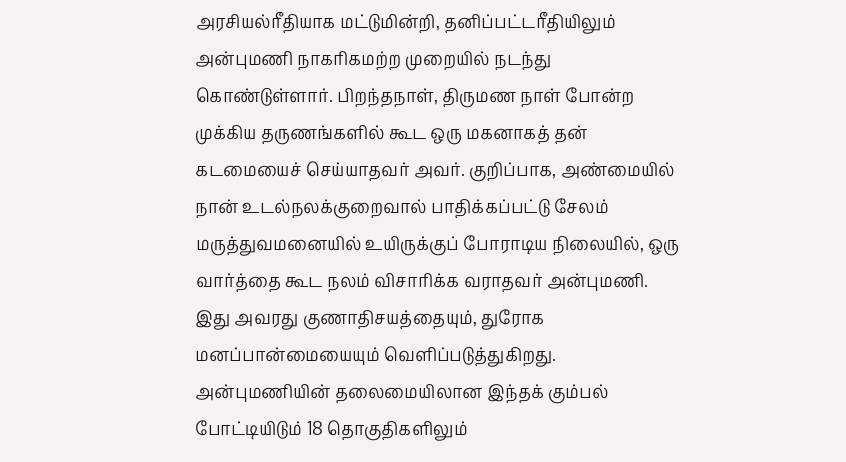அரசியல்ரீதியாக மட்டுமின்றி, தனிப்பட்டரீதியிலும் அன்புமணி நாகரிகமற்ற முறையில் நடந்து கொண்டுள்ளார். பிறந்தநாள், திருமண நாள் போன்ற முக்கிய தருணங்களில் கூட ஒரு மகனாகத் தன் கடமையைச் செய்யாதவர் அவர். குறிப்பாக, அண்மையில் நான் உடல்நலக்குறைவால் பாதிக்கப்பட்டு சேலம் மருத்துவமனையில் உயிருக்குப் போராடிய நிலையில், ஒரு வார்த்தை கூட நலம் விசாரிக்க வராதவர் அன்புமணி.
இது அவரது குணாதிசயத்தையும், துரோக மனப்பான்மையையும் வெளிப்படுத்துகிறது. அன்புமணியின் தலைமையிலான இந்தக் கும்பல் போட்டியிடும் 18 தொகுதிகளிலும்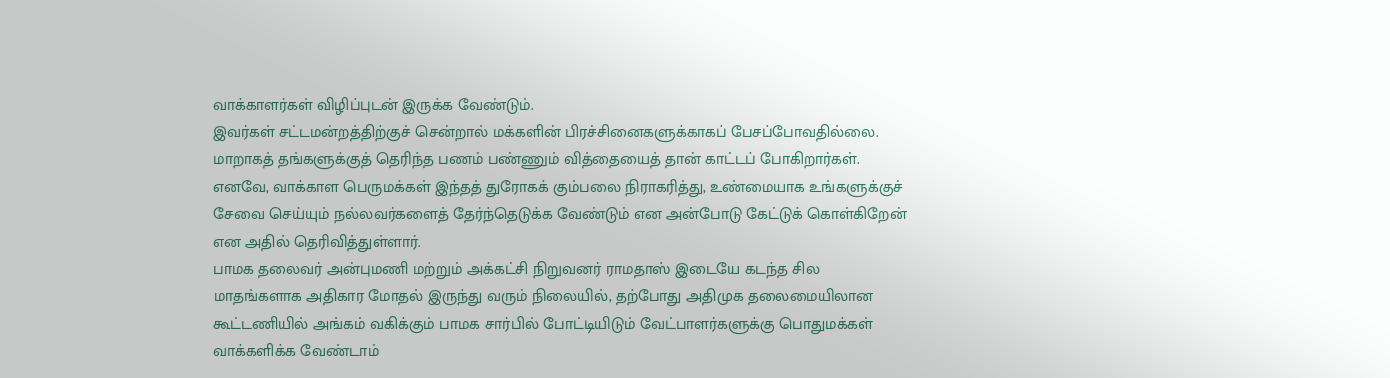வாக்காளர்கள் விழிப்புடன் இருக்க வேண்டும்.
இவர்கள் சட்டமன்றத்திற்குச் சென்றால் மக்களின் பிரச்சினைகளுக்காகப் பேசப்போவதில்லை. மாறாகத் தங்களுக்குத் தெரிந்த பணம் பண்ணும் வித்தையைத் தான் காட்டப் போகிறார்கள். எனவே, வாக்காள பெருமக்கள் இந்தத் துரோகக் கும்பலை நிராகரித்து, உண்மையாக உங்களுக்குச் சேவை செய்யும் நல்லவர்களைத் தேர்ந்தெடுக்க வேண்டும் என அன்போடு கேட்டுக் கொள்கிறேன் என அதில் தெரிவித்துள்ளார்.
பாமக தலைவர் அன்புமணி மற்றும் அக்கட்சி நிறுவனர் ராமதாஸ் இடையே கடந்த சில மாதங்களாக அதிகார மோதல் இருந்து வரும் நிலையில், தற்போது அதிமுக தலைமையிலான கூட்டணியில் அங்கம் வகிக்கும் பாமக சார்பில் போட்டியிடும் வேட்பாளர்களுக்கு பொதுமக்கள் வாக்களிக்க வேண்டாம்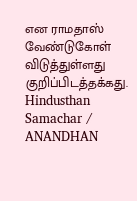என ராமதாஸ் வேண்டுகோள் விடுத்துள்ளது குறிப்பிடத்தக்கது.
Hindusthan Samachar / ANANDHAN